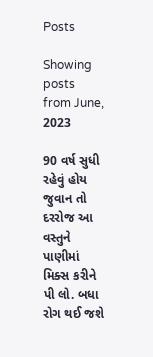Posts

Showing posts from June, 2023

90 વર્ષ સુધી રહેવું હોય જુવાન તો દરરોજ આ વસ્તુને પાણીમાં મિક્સ કરીને પી લો. બધા રોગ થઈ જશે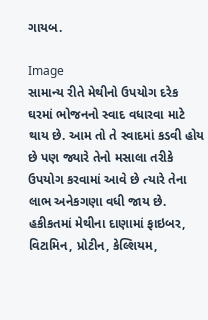ગાયબ.

Image
સામાન્ય રીતે મેથીનો ઉપયોગ દરેક ઘરમાં ભોજનનો સ્વાદ વધારવા માટે થાય છે. આમ તો તે સ્વાદમાં કડવી હોય છે પણ જ્યારે તેનો મસાલા તરીકે ઉપયોગ કરવામાં આવે છે ત્યારે તેના લાભ અનેકગણા વધી જાય છે. હકીકતમાં મેથીના દાણામાં ફાઇબર, વિટામિન, પ્રોટીન, કેલ્શિયમ,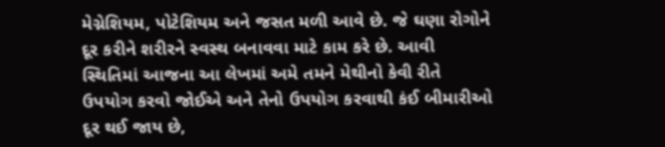મેગ્નેશિયમ, પોટેશિયમ અને જસત મળી આવે છે. જે ઘણા રોગોને દૂર કરીને શરીરને સ્વસ્થ બનાવવા માટે કામ કરે છે. આવી સ્થિતિમાં આજના આ લેખમાં અમે તમને મેથીનો કેવી રીતે ઉપયોગ કરવો જોઈએ અને તેનો ઉપયોગ કરવાથી કંઈ બીમારીઓ દૂર થઈ જાય છે,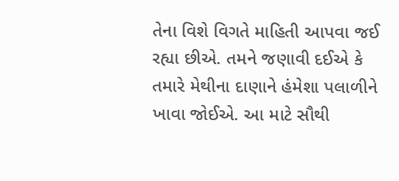તેના વિશે વિગતે માહિતી આપવા જઈ રહ્યા છીએ. તમને જણાવી દઈએ કે તમારે મેથીના દાણાને હંમેશા પલાળીને ખાવા જોઈએ. આ માટે સૌથી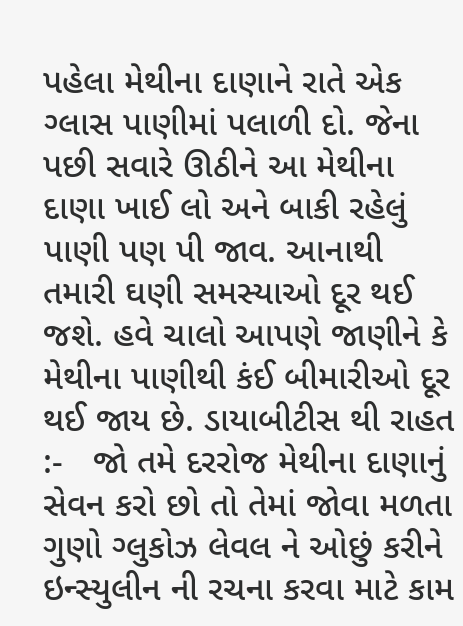પહેલા મેથીના દાણાને રાતે એક ગ્લાસ પાણીમાં પલાળી દો. જેના પછી સવારે ઊઠીને આ મેથીના દાણા ખાઈ લો અને બાકી રહેલું પાણી પણ પી જાવ. આનાથી તમારી ઘણી સમસ્યાઓ દૂર થઈ જશે. હવે ચાલો આપણે જાણીને કે મેથીના પાણીથી કંઈ બીમારીઓ દૂર થઈ જાય છે. ડાયાબીટીસ થી રાહત :-   જો તમે દરરોજ મેથીના દાણાનું સેવન કરો છો તો તેમાં જોવા મળતા ગુણો ગ્લુકોઝ લેવલ ને ઓછું કરીને ઇન્સ્યુલીન ની રચના કરવા માટે કામ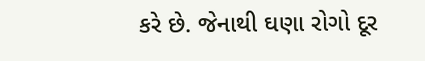કરે છે. જેનાથી ઘણા રોગો દૂર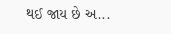થઈ જાય છે અ...